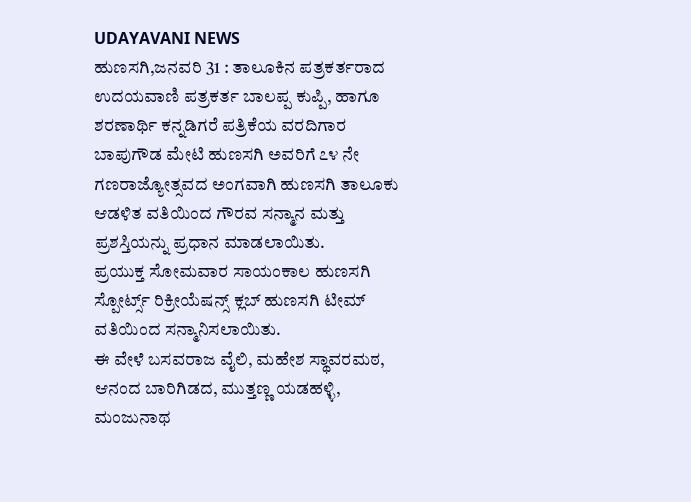UDAYAVANI NEWS
ಹುಣಸಗಿ,ಜನವರಿ 31 : ತಾಲೂಕಿನ ಪತ್ರಕರ್ತರಾದ ಉದಯವಾಣಿ ಪತ್ರಕರ್ತ ಬಾಲಪ್ಪ ಕುಪ್ಪಿ, ಹಾಗೂ ಶರಣಾರ್ಥಿ ಕನ್ನಡಿಗರೆ ಪತ್ರಿಕೆಯ ವರದಿಗಾರ ಬಾಪುಗೌಡ ಮೇಟಿ ಹುಣಸಗಿ ಅವರಿಗೆ ೭೪ ನೇ ಗಣರಾಜ್ಯೋತ್ಸವದ ಅಂಗವಾಗಿ ಹುಣಸಗಿ ತಾಲೂಕು ಆಡಳಿತ ವತಿಯಿಂದ ಗೌರವ ಸನ್ಮಾನ ಮತ್ತು ಪ್ರಶಸ್ತಿಯನ್ನು ಪ್ರಧಾನ ಮಾಡಲಾಯಿತು.
ಪ್ರಯುಕ್ತ ಸೋಮವಾರ ಸಾಯಂಕಾಲ ಹುಣಸಗಿ ಸ್ಪೋರ್ಟ್ಸ್ ರಿಕ್ರೀಯೆಷನ್ಸ್ ಕ್ಲಬ್ ಹುಣಸಗಿ ಟೀಮ್ ವತಿಯಿಂದ ಸನ್ಮಾನಿಸಲಾಯಿತು.
ಈ ವೇಳೆ ಬಸವರಾಜ ವೈಲಿ, ಮಹೇಶ ಸ್ಥಾವರಮಠ, ಆನಂದ ಬಾರಿಗಿಡದ, ಮುತ್ತಣ್ಣ ಯಡಹಳ್ಳಿ, ಮಂಜುನಾಥ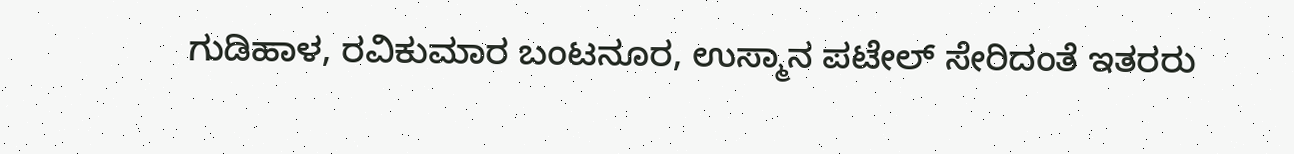ಗುಡಿಹಾಳ, ರವಿಕುಮಾರ ಬಂಟನೂರ, ಉಸ್ಮಾನ ಪಟೇಲ್ ಸೇರಿದಂತೆ ಇತರರು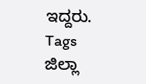ಇದ್ದರು.
Tags
ಜಿಲ್ಲಾ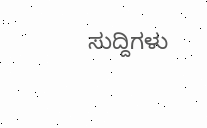ಸುದ್ದಿಗಳು